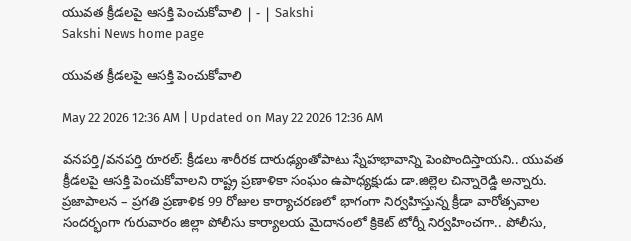యువత క్రీడలపై ఆసక్తి పెంచుకోవాలి | - | Sakshi
Sakshi News home page

యువత క్రీడలపై ఆసక్తి పెంచుకోవాలి

May 22 2026 12:36 AM | Updated on May 22 2026 12:36 AM

వనపర్తి/వనపర్తి రూరల్‌: క్రీడలు శారీరక దారుఢ్యంతోపాటు స్నేహభావాన్ని పెంపొందిస్తాయని.. యువత క్రీడలపై ఆసక్తి పెంచుకోవాలని రాష్ట్ర ప్రణాళికా సంఘం ఉపాధ్యక్షుడు డా.జిల్లెల చిన్నారెడ్డి అన్నారు. ప్రజాపాలన – ప్రగతి ప్రణాళిక 99 రోజుల కార్యాచరణలో భాగంగా నిర్వహిస్తున్న క్రీడా వారోత్సవాల సందర్భంగా గురువారం జిల్లా పోలీసు కార్యాలయ మైదానంలో క్రికెట్‌ టోర్నీ నిర్వహించగా.. పోలీసు,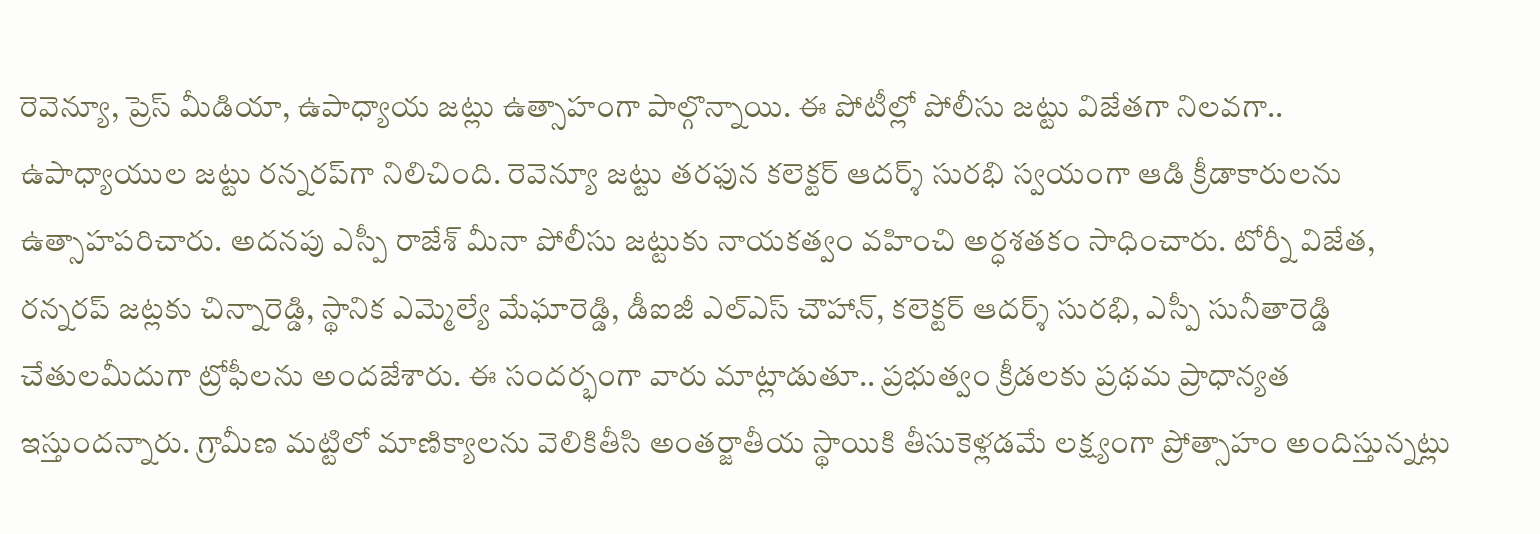రెవెన్యూ, ప్రెస్‌ మీడియా, ఉపాధ్యాయ జట్లు ఉత్సాహంగా పాల్గొన్నాయి. ఈ పోటీల్లో పోలీసు జట్టు విజేతగా నిలవగా.. ఉపాధ్యాయుల జట్టు రన్నరప్‌గా నిలిచింది. రెవెన్యూ జట్టు తరఫున కలెక్టర్‌ ఆదర్శ్‌ సురభి స్వయంగా ఆడి క్రీడాకారులను ఉత్సాహపరిచారు. అదనపు ఎస్పీ రాజేశ్‌ మీనా పోలీసు జట్టుకు నాయకత్వం వహించి అర్ధశతకం సాధించారు. టోర్నీ విజేత, రన్నరప్‌ జట్లకు చిన్నారెడ్డి, స్థానిక ఎమ్మెల్యే మేఘారెడ్డి, డీఐజీ ఎల్‌ఎస్‌ చౌహాన్‌, కలెక్టర్‌ ఆదర్శ్‌ సురభి, ఎస్పీ సునీతారెడ్డి చేతులమీదుగా ట్రోఫీలను అందజేశారు. ఈ సందర్భంగా వారు మాట్లాడుతూ.. ప్రభుత్వం క్రీడలకు ప్రథమ ప్రాధాన్యత ఇస్తుందన్నారు. గ్రామీణ మట్టిలో మాణిక్యాలను వెలికితీసి అంతర్జాతీయ స్థాయికి తీసుకెళ్లడమే లక్ష్యంగా ప్రోత్సాహం అందిస్తున్నట్లు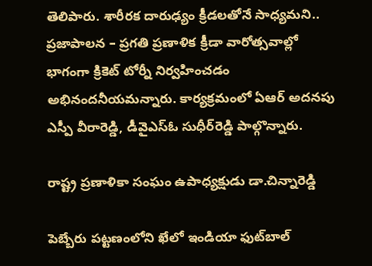తెలిపారు. శారీరక దారుఢ్యం క్రీడలతోనే సాధ్యమని.. ప్రజాపాలన – ప్రగతి ప్రణాళిక క్రీడా వారోత్సవాల్లో భాగంగా క్రికెట్‌ టోర్నీ నిర్వహించడం అభినందనీయమన్నారు. కార్యక్రమంలో ఏఆర్‌ అదనపు ఎస్పీ వీరారెడ్డి, డీవైఎస్‌ఓ సుధీర్‌రెడ్డి పాల్గొన్నారు.

రాష్ట్ర ప్రణాళికా సంఘం ఉపాధ్యక్షుడు డా.చిన్నారెడ్డి

పెబ్బేరు పట్టణంలోని ఖేలో ఇండియా ఫుట్‌బాల్‌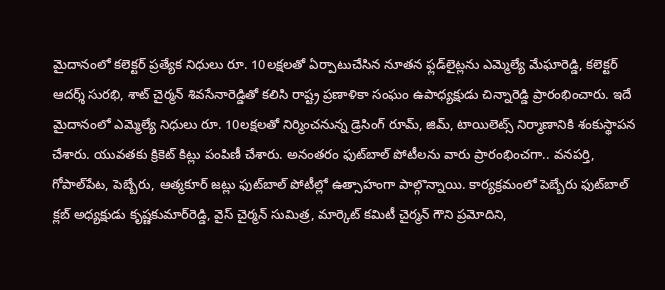మైదానంలో కలెక్టర్‌ ప్రత్యేక నిధులు రూ. 10లక్షలతో ఏర్పాటుచేసిన నూతన ఫ్లడ్‌లైట్లను ఎమ్మెల్యే మేఘారెడ్డి, కలెక్టర్‌ ఆదర్శ్‌ సురభి, శాట్‌ చైర్మన్‌ శివసేనారెడ్డితో కలిసి రాష్ట్ర ప్రణాళికా సంఘం ఉపాధ్యక్షుడు చిన్నారెడ్డి ప్రారంభించారు. ఇదే మైదానంలో ఎమ్మెల్యే నిధులు రూ. 10లక్షలతో నిర్మించనున్న డ్రెసింగ్‌ రూమ్‌, జిమ్‌, టాయిలెట్స్‌ నిర్మాణానికి శంకుస్థాపన చేశారు. యువతకు క్రికెట్‌ కిట్లు పంపిణీ చేశారు. అనంతరం ఫుట్‌బాల్‌ పోటీలను వారు ప్రారంభించగా.. వనపర్తి, గోపాల్‌పేట, పెబ్బేరు, ఆత్మకూర్‌ జట్లు ఫుట్‌బాల్‌ పోటీల్లో ఉత్సాహంగా పాల్గొన్నాయి. కార్యక్రమంలో పెబ్బేరు ఫుట్‌బాల్‌ క్లబ్‌ అధ్యక్షుడు కృష్ణకుమార్‌రెడ్డి, వైస్‌ చైర్మన్‌ సుమిత్ర, మార్కెట్‌ కమిటీ చైర్మన్‌ గౌని ప్రమోదిని,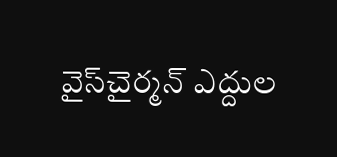వైస్‌చైర్మన్‌ ఎద్దుల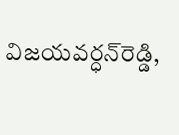విజయవర్ధన్‌రెడ్డి,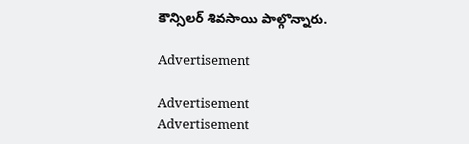కౌన్సిలర్‌ శివసాయి పాల్గొన్నారు.

Advertisement

Advertisement
Advertisement